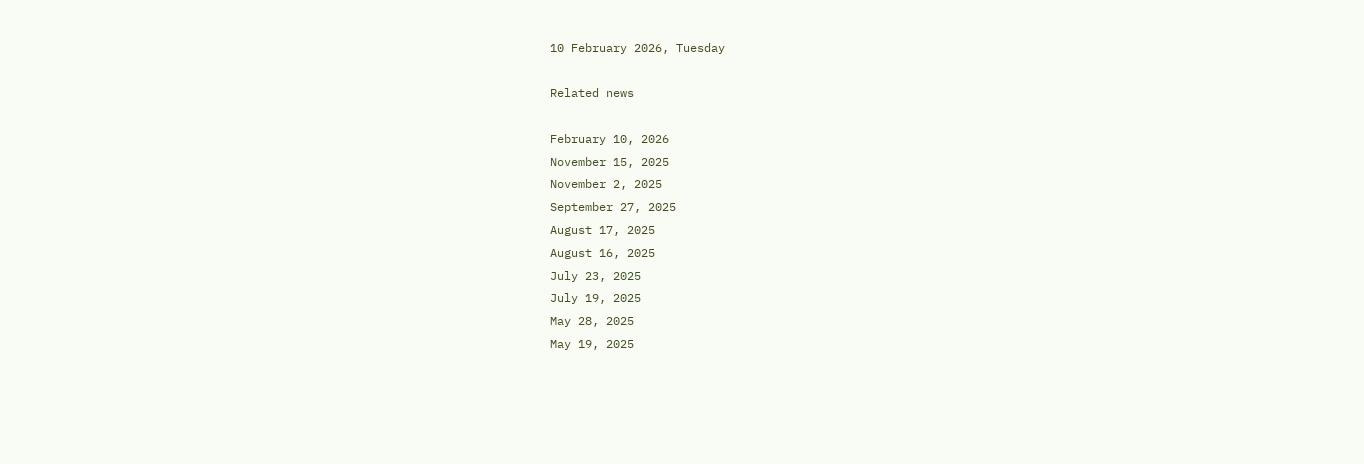10 February 2026, Tuesday

Related news

February 10, 2026
November 15, 2025
November 2, 2025
September 27, 2025
August 17, 2025
August 16, 2025
July 23, 2025
July 19, 2025
May 28, 2025
May 19, 2025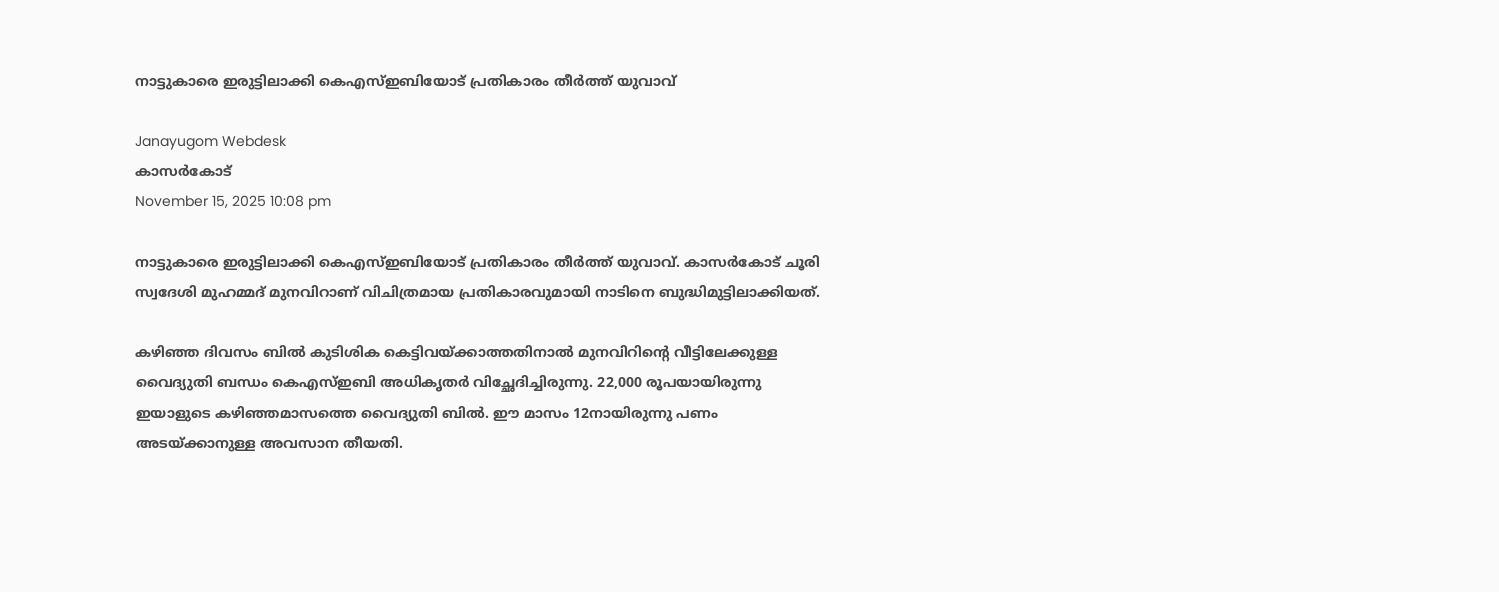നാട്ടുകാരെ ഇരുട്ടിലാക്കി കെഎസ്ഇബിയോട് പ്രതികാരം തീര്‍ത്ത് യുവാവ്

Janayugom Webdesk
കാസര്‍കോട്
November 15, 2025 10:08 pm

നാട്ടുകാരെ ഇരുട്ടിലാക്കി കെഎസ്ഇബിയോട് പ്രതികാരം തീര്‍ത്ത് യുവാവ്. കാസര്‍കോട് ചൂരി സ്വദേശി മുഹമ്മദ് മുനവിറാണ് വിചിത്രമായ പ്രതികാരവുമായി നാടിനെ ബുദ്ധിമുട്ടിലാക്കിയത്.

കഴിഞ്ഞ ദിവസം ബില്‍ കുടിശിക കെട്ടിവയ്ക്കാത്തതിനാല്‍ മുനവിറിന്റെ വീട്ടിലേക്കുള്ള വൈദ്യുതി ബന്ധം കെഎസ്ഇബി അധികൃതര്‍ വിച്ഛേദിച്ചിരുന്നു. 22,000 രൂപയായിരുന്നു ഇയാളുടെ കഴിഞ്ഞമാസത്തെ വൈദ്യുതി ബില്‍. ഈ മാസം 12നായിരുന്നു പണം അടയ്ക്കാനുള്ള അവസാന തീയതി.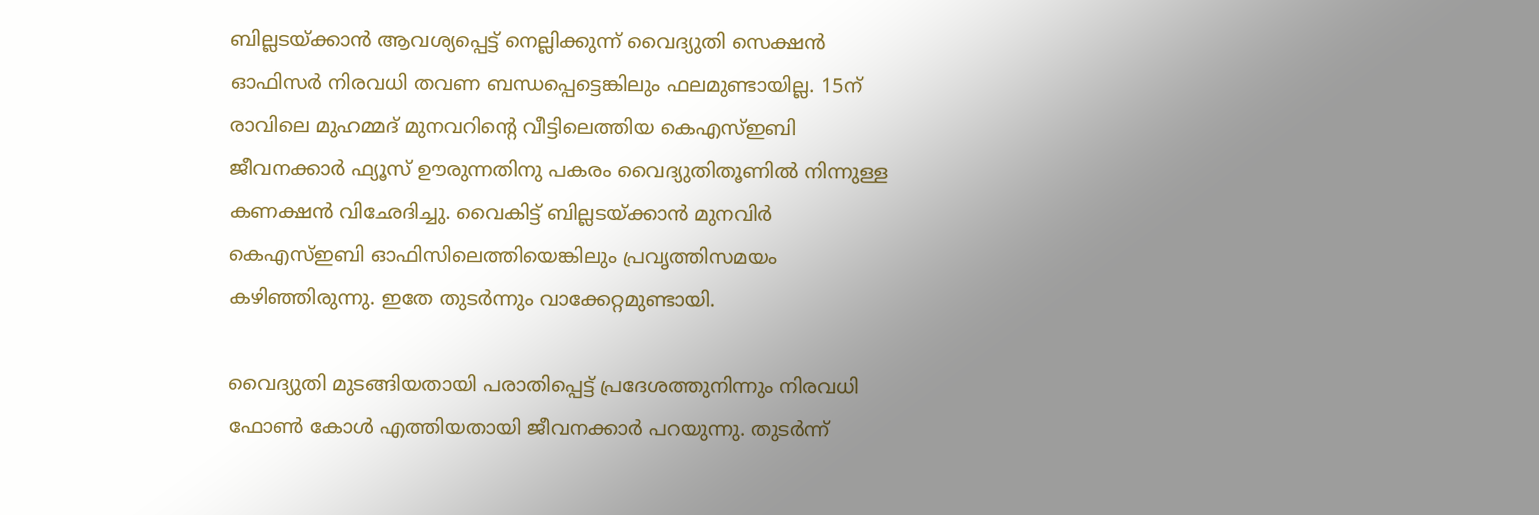ബില്ലടയ്ക്കാന്‍ ആവശ്യപ്പെട്ട് നെല്ലിക്കുന്ന് വൈദ്യുതി സെക്ഷന്‍ ഓഫിസര്‍ നിരവധി തവണ ബന്ധപ്പെട്ടെങ്കിലും ഫലമുണ്ടായില്ല. 15ന് രാവിലെ മുഹമ്മദ് മുനവറിന്റെ വീട്ടിലെത്തിയ കെഎസ്ഇബി ജീവനക്കാര്‍ ഫ്യൂസ് ഊരുന്നതിനു പകരം വൈദ്യുതിതൂണില്‍ നിന്നുള്ള കണക്ഷന്‍ വിഛേദിച്ചു. വൈകിട്ട് ബില്ലടയ്ക്കാന്‍ മുനവിര്‍ കെഎസ്ഇബി ഓഫിസിലെത്തിയെങ്കിലും പ്രവൃത്തിസമയം കഴിഞ്ഞിരുന്നു. ഇതേ തുടര്‍ന്നും വാക്കേറ്റമുണ്ടായി.

വൈദ്യുതി മുടങ്ങിയതായി പരാതിപ്പെട്ട് പ്രദേശത്തുനിന്നും നിരവധി ഫോണ്‍ കോള്‍ എത്തിയതായി ജീവനക്കാര്‍ പറയുന്നു. തുടര്‍ന്ന്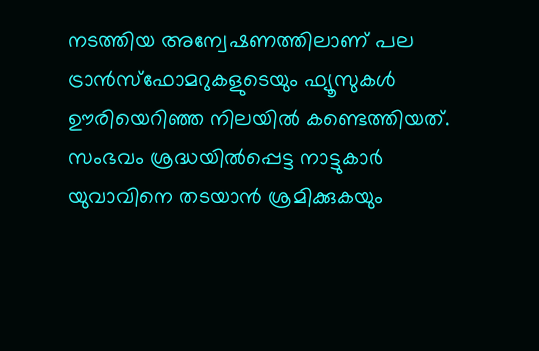നടത്തിയ അന്വേഷണത്തിലാണ് പല ട്രാന്‍സ്ഫോമറുകളുടെയും ഫ്യൂസുകള്‍ ഊരിയെറിഞ്ഞ നിലയില്‍ കണ്ടെത്തിയത്. സംഭവം ശ്രദ്ധയില്‍പ്പെട്ട നാട്ടുകാര്‍ യുവാവിനെ തടയാന്‍ ശ്രമിക്കുകയും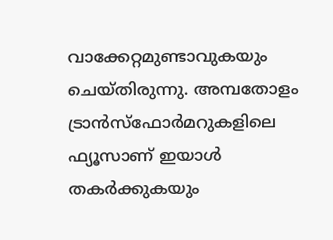വാക്കേറ്റമുണ്ടാവുകയും ചെയ്തിരുന്നു. അമ്പതോളം ട്രാന്‍സ്ഫോര്‍മറുകളിലെ ഫ്യൂസാണ് ഇയാള്‍ തകര്‍ക്കുകയും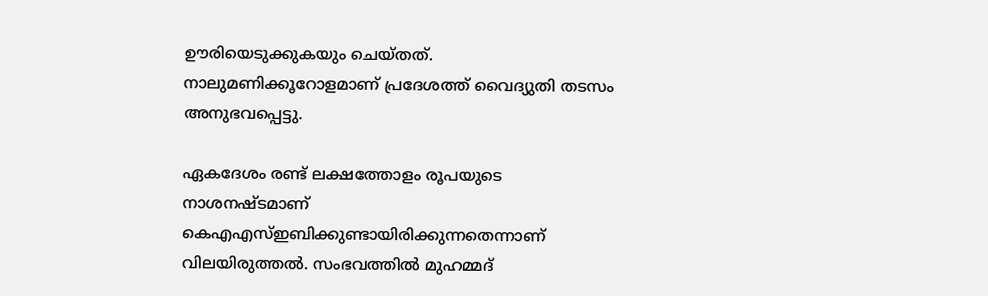ഊരിയെടുക്കുകയും ചെയ്തത്. നാലുമണിക്കൂറോളമാണ് പ്രദേശത്ത് വൈദ്യുതി തടസം അനുഭവപ്പെട്ടു.

ഏകദേശം രണ്ട് ലക്ഷത്തോളം രൂപയുടെ നാശനഷ്ടമാണ് കെഎഎസ്ഇബിക്കുണ്ടായിരിക്കുന്നതെന്നാണ് വിലയിരുത്തല്‍. സംഭവത്തില്‍ മുഹമ്മദ്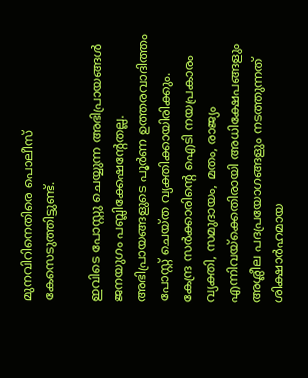മുനവിറിനെതിരെ പൊലീസ് കേസെടുത്തിട്ടുണ്ട്.

ഇവിടെ പോസ്റ്റു ചെയ്യുന്ന അഭിപ്രായങ്ങള്‍ ജനയുഗം പബ്ലിക്കേഷന്റേതല്ല. അഭിപ്രായങ്ങളുടെ പൂര്‍ണ ഉത്തരവാദിത്തം പോസ്റ്റ് ചെയ്ത വ്യക്തിക്കായിരിക്കും. കേന്ദ്ര സര്‍ക്കാരിന്റെ ഐടി നയപ്രകാരം വ്യക്തി, സമുദായം, മതം, രാജ്യം എന്നിവയ്‌ക്കെതിരായി അധിക്ഷേപങ്ങളും അശ്ലീല പദപ്രയോഗങ്ങളും നടത്തുന്നത് ശിക്ഷാര്‍ഹമായ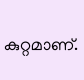കുറ്റമാണ്.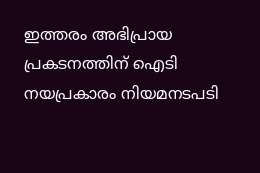ഇത്തരം അഭിപ്രായ പ്രകടനത്തിന് ഐടി നയപ്രകാരം നിയമനടപടി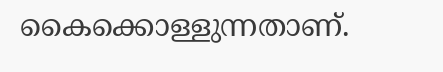കൈക്കൊള്ളുന്നതാണ്.